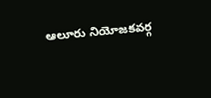ఆలూరు నియోజకవర్గ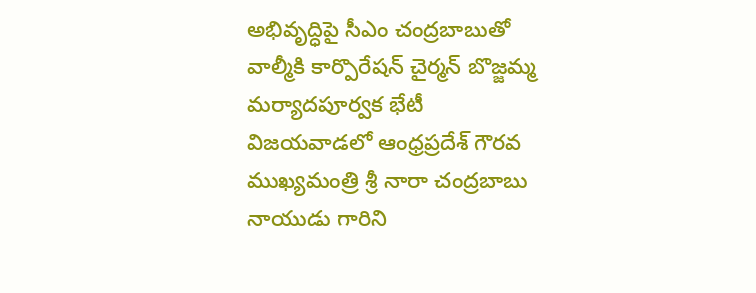అభివృద్ధిపై సీఎం చంద్రబాబుతో వాల్మీకి కార్పొరేషన్ చైర్మన్ బొజ్జమ్మ మర్యాదపూర్వక భేటీ
విజయవాడలో ఆంధ్రప్రదేశ్ గౌరవ ముఖ్యమంత్రి శ్రీ నారా చంద్రబాబు నాయుడు గారిని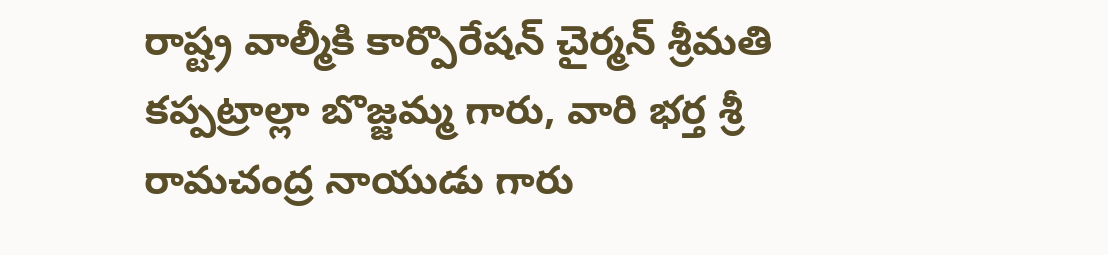రాష్ట్ర వాల్మీకి కార్పొరేషన్ చైర్మన్ శ్రీమతి కప్పట్రాల్లా బొజ్జమ్మ గారు, వారి భర్త శ్రీ రామచంద్ర నాయుడు గారు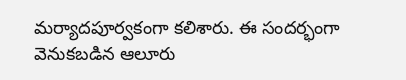మర్యాదపూర్వకంగా కలిశారు. ఈ సందర్భంగా వెనుకబడిన ఆలూరు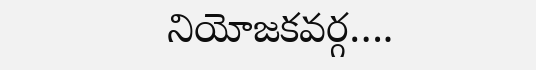నియోజకవర్గ….